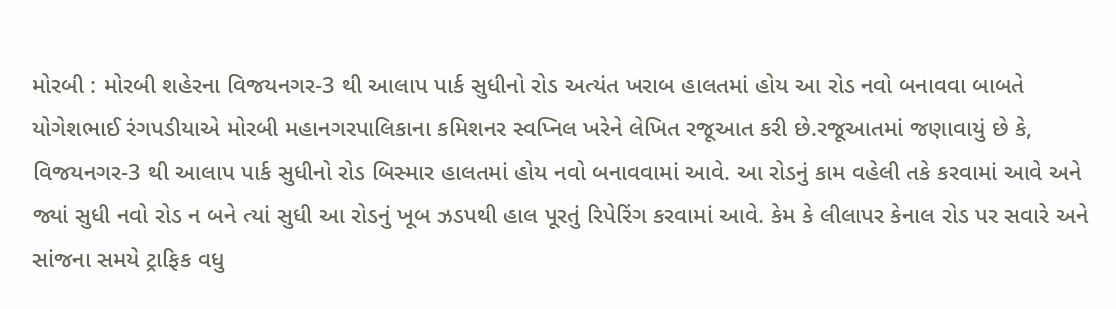મોરબી : મોરબી શહેરના વિજયનગર-3 થી આલાપ પાર્ક સુધીનો રોડ અત્યંત ખરાબ હાલતમાં હોય આ રોડ નવો બનાવવા બાબતે યોગેશભાઈ રંગપડીયાએ મોરબી મહાનગરપાલિકાના કમિશનર સ્વપ્નિલ ખરેને લેખિત રજૂઆત કરી છે.રજૂઆતમાં જણાવાયું છે કે, વિજયનગર-3 થી આલાપ પાર્ક સુધીનો રોડ બિસ્માર હાલતમાં હોય નવો બનાવવામાં આવે. આ રોડનું કામ વહેલી તકે કરવામાં આવે અને જ્યાં સુધી નવો રોડ ન બને ત્યાં સુધી આ રોડનું ખૂબ ઝડપથી હાલ પૂરતું રિપેરિંગ કરવામાં આવે. કેમ કે લીલાપર કેનાલ રોડ પર સવારે અને સાંજના સમયે ટ્રાફિક વધુ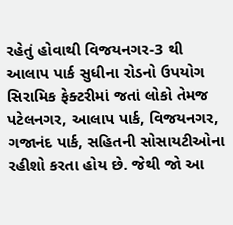રહેતું હોવાથી વિજયનગર-3 થી આલાપ પાર્ક સુધીના રોડનો ઉપયોગ સિરામિક ફેક્ટરીમાં જતાં લોકો તેમજ પટેલનગર, આલાપ પાર્ક, વિજયનગર, ગજાનંદ પાર્ક, સહિતની સોસાયટીઓના રહીશો કરતા હોય છે. જેથી જો આ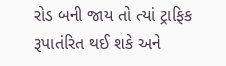રોડ બની જાય તો ત્યાં ટ્રાફિક રૂપાતંરિત થઈ શકે અને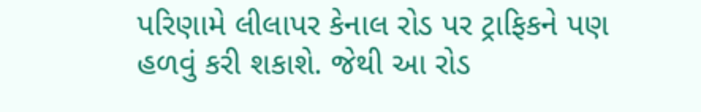પરિણામે લીલાપર કેનાલ રોડ પર ટ્રાફિકને પણ હળવું કરી શકાશે. જેથી આ રોડ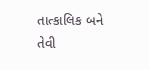તાત્કાલિક બને તેવી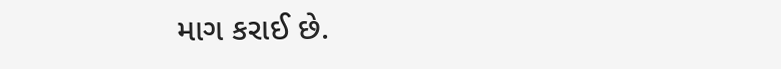માગ કરાઈ છે.